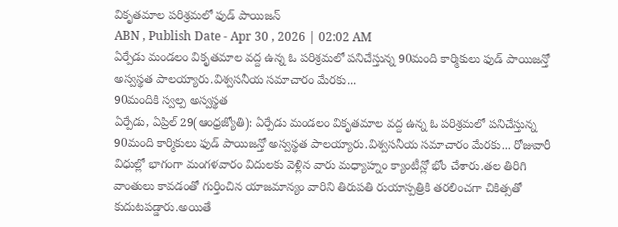వికృతమాల పరిశ్రమలో ఫుడ్ పాయిజన్
ABN , Publish Date - Apr 30 , 2026 | 02:02 AM
ఏర్పేడు మండలం వికృతమాల వద్ద ఉన్న ఓ పరిశ్రమలో పనిచేస్తున్న 90మంది కార్మికులు ఫుడ్ పాయిజన్తో అస్వస్థత పాలయ్యారు.విశ్వసనీయ సమాచారం మేరకు...
90మందికి స్వల్ప అస్వస్థత
ఏర్పేడు, ఏప్రిల్ 29(ఆంధ్రజ్యోతి): ఏర్పేడు మండలం వికృతమాల వద్ద ఉన్న ఓ పరిశ్రమలో పనిచేస్తున్న 90మంది కార్మికులు ఫుడ్ పాయిజన్తో అస్వస్థత పాలయ్యారు.విశ్వసనీయ సమాచారం మేరకు... రోజువారీ విధుల్లో భాగంగా మంగళవారం విదులకు వెళ్లిన వారు మధ్యాహ్నం క్యాంటీన్లో భోం చేశారు.తల తిరిగి వాంతులు కావడంతో గుర్తించిన యాజమాన్యం వారిని తిరుపతి రుయాస్పత్రికి తరలించగా చికిత్సతో కుదుటపడ్డారు.అయితే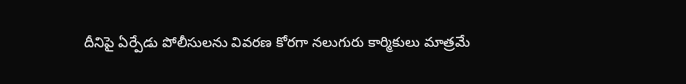దీనిపై ఏర్పేడు పోలీసులను వివరణ కోరగా నలుగురు కార్మికులు మాత్రమే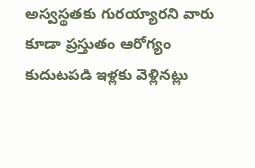అస్వస్థతకు గురయ్యారని వారు కూడా ప్రస్తుతం ఆరోగ్యం కుదుటపడి ఇళ్లకు వెళ్లినట్లు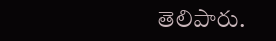తెలిపారు.